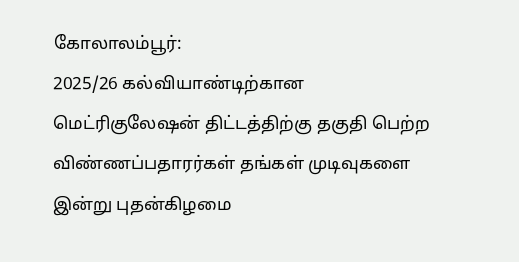கோலாலம்பூர்:
2025/26 கல்வியாண்டிற்கான மெட்ரிகுலேஷன் திட்டத்திற்கு தகுதி பெற்ற விண்ணப்பதாரர்கள் தங்கள் முடிவுகளை இன்று புதன்கிழமை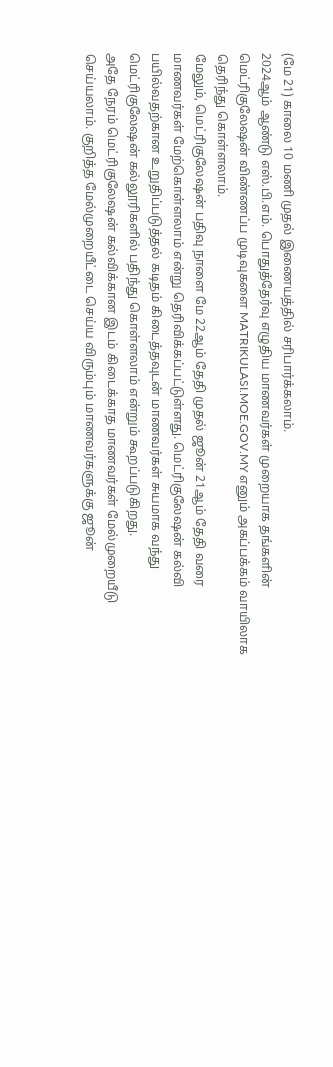(மே 21) காலை 10 மணி முதல் இணையத்தில் சரிபார்க்கலாம்.
2024ஆம் ஆண்டு எஸ்.பி.எம். பொதுத்தேர்வு எழுதிய மாணவர்கள் முறையாக தங்களின் மெட்ரிகுலேஷன் விண்ணப்ப முடிவுகளை MATRIKULASI.MOE.GOV.MY எனும் அகப்பக்கம் வாயிலாக தெரிந்து கொள்ளலாம்.
மேலும், மெட்ரிகுலேஷன் பதிவு நாளை மே 22ஆம் தேதி முதல் ஜூன் 21ஆம் தேதி வரை மாணவர்கள் மேற்கொள்ளலாம் என்று தெரிவிக்கப்பட்டுள்ளது. மெட்ரிகுலேஷன் கல்வி பயில்வதற்கான உறுதிப்படுத்தல் கடிதம் கிடைத்தவுடன் மாணவர்கள் சுயமாக வந்து மெட்ரிகுலேஷன் கல்லூரிகளில் பதிந்து கொள்ளலாம் என்றும் கூறப்படுகிறது.
அதே நேரம் மெட்ரிகுலேஷன் கல்விக்கான இடம் கிடைக்காத மாணவர்கள் மேல்முறையீடு செய்யலாம். குறித்த மேல்முறையீட்டை செய்ய விரும்பும் மாணவர்களுக்கு ஜூன்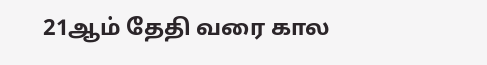21ஆம் தேதி வரை கால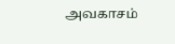அவகாசம்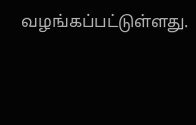வழங்கப்பட்டுள்ளது.